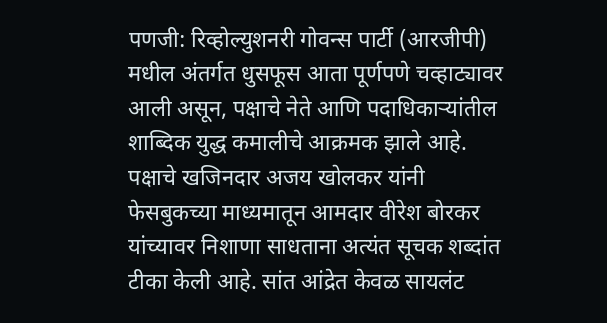पणजी: रिव्होल्युशनरी गोवन्स पार्टी (आरजीपी) मधील अंतर्गत धुसफूस आता पूर्णपणे चव्हाट्यावर आली असून, पक्षाचे नेते आणि पदाधिकाऱ्यांतील शाब्दिक युद्ध कमालीचे आक्रमक झाले आहे. पक्षाचे खजिनदार अजय खोलकर यांनी फेसबुकच्या माध्यमातून आमदार वीरेश बोरकर यांच्यावर निशाणा साधताना अत्यंत सूचक शब्दांत टीका केली आहे. सांत आंद्रेत केवळ सायलंट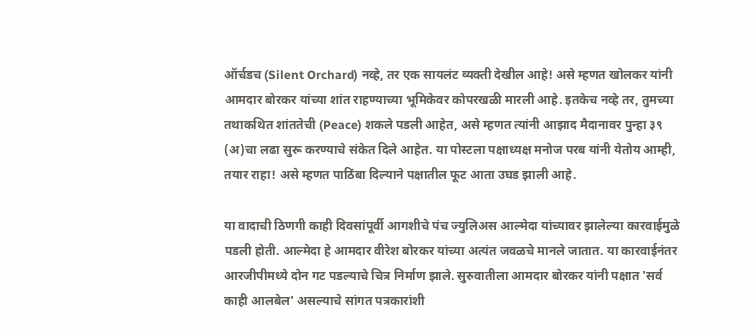ऑर्चडच (Silent Orchard) नव्हे, तर एक सायलंट व्यक्ती देखील आहे! असे म्हणत खोलकर यांनी आमदार बोरकर यांच्या शांत राहण्याच्या भूमिकेवर कोपरखळी मारली आहे. इतकेच नव्हे तर, तुमच्या तथाकथित शांततेची (Peace) शकले पडली आहेत, असे म्हणत त्यांनी आझाद मैदानावर पुन्हा ३९ (अ)चा लढा सुरू करण्याचे संकेत दिले आहेत. या पोस्टला पक्षाध्यक्ष मनोज परब यांनी येतोय आम्ही, तयार राहा! असे म्हणत पाठिंबा दिल्याने पक्षातील फूट आता उघड झाली आहे.

या वादाची ठिणगी काही दिवसांपूर्वी आगशीचे पंच ज्युलिअस आल्मेदा यांच्यावर झालेल्या कारवाईमुळे पडली होती. आल्मेदा हे आमदार वीरेश बोरकर यांच्या अत्यंत जवळचे मानले जातात. या कारवाईनंतर आरजीपीमध्ये दोन गट पडल्याचे चित्र निर्माण झाले. सुरुवातीला आमदार बोरकर यांनी पक्षात 'सर्व काही आलबेल' असल्याचे सांगत पत्रकारांशी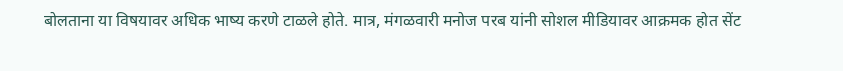बोलताना या विषयावर अधिक भाष्य करणे टाळले होते. मात्र, मंगळवारी मनोज परब यांनी सोशल मीडियावर आक्रमक होत सेंट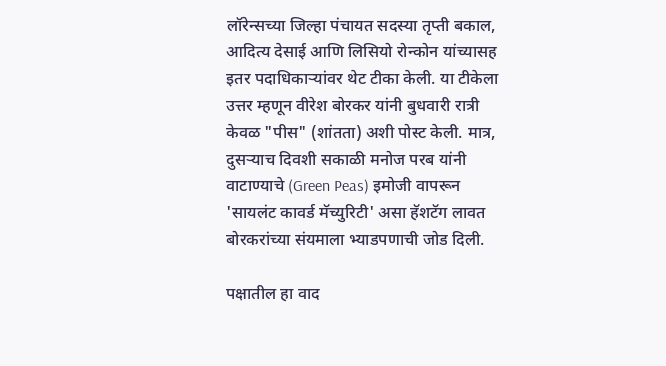लॉरेन्सच्या जिल्हा पंचायत सदस्या तृप्ती बकाल, आदित्य देसाई आणि लिसियो रोन्कोन यांच्यासह इतर पदाधिकाऱ्यांवर थेट टीका केली. या टीकेला उत्तर म्हणून वीरेश बोरकर यांनी बुधवारी रात्री केवळ "पीस" (शांतता) अशी पोस्ट केली. मात्र, दुसऱ्याच दिवशी सकाळी मनोज परब यांनी वाटाण्याचे (Green Peas) इमोजी वापरून 'सायलंट कावर्ड मॅच्युरिटी' असा हॅशटॅग लावत बोरकरांच्या संयमाला भ्याडपणाची जोड दिली.

पक्षातील हा वाद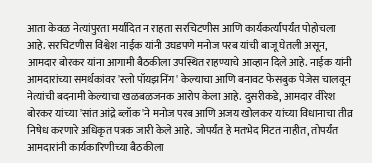आता केवळ नेत्यांपुरता मर्यादित न राहता सरचिटणीस आणि कार्यकर्त्यांपर्यंत पोहोचला आहे. सरचिटणीस विश्वेश नाईक यांनी उघडपणे मनोज परब यांची बाजू घेतली असून, आमदार बोरकर यांना आगामी बैठकीला उपस्थित राहण्याचे आव्हान दिले आहे. नाईक यांनी आमदारांच्या समर्थकांवर 'स्लो पॉयझनिंग' केल्याचा आणि बनावट फेसबुक पेजेस चालवून नेत्यांची बदनामी केल्याचा खळबळजनक आरोप केला आहे. दुसरीकडे, आमदार वीरेश बोरकर यांच्या 'सांत आंद्रे ब्लॉक'ने मनोज परब आणि अजय खोलकर यांच्या विधानाचा तीव्र निषेध करणारे अधिकृत पत्रक जारी केले आहे. जोपर्यंत हे मतभेद मिटत नाहीत, तोपर्यंत आमदारांनी कार्यकारिणीच्या बैठकीला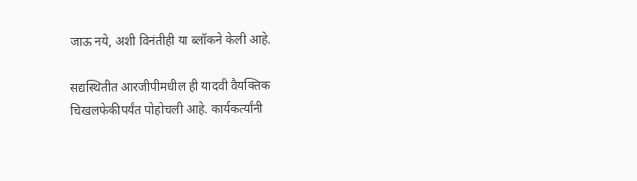जाऊ नये, अशी विनंतीही या ब्लॉकने केली आहे.

सद्यस्थितीत आरजीपीमधील ही यादवी वैयक्तिक चिखलफेकीपर्यंत पोहोचली आहे. कार्यकर्त्यांनी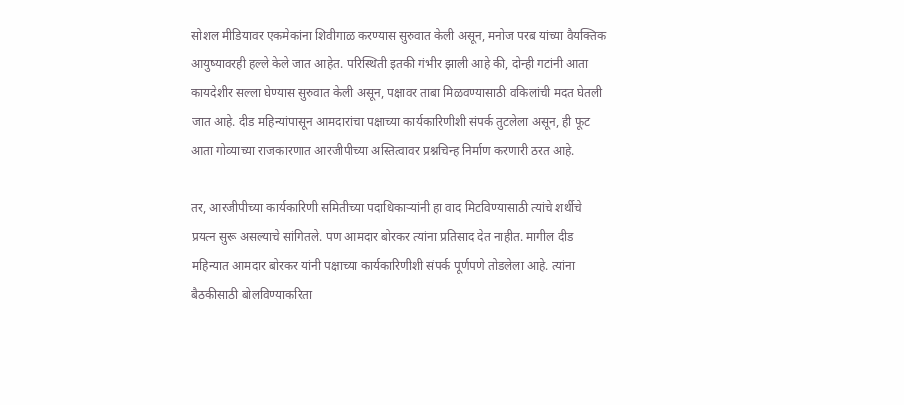सोशल मीडियावर एकमेकांना शिवीगाळ करण्यास सुरुवात केली असून, मनोज परब यांच्या वैयक्तिक आयुष्यावरही हल्ले केले जात आहेत. परिस्थिती इतकी गंभीर झाली आहे की, दोन्ही गटांनी आता कायदेशीर सल्ला घेण्यास सुरुवात केली असून, पक्षावर ताबा मिळवण्यासाठी वकिलांची मदत घेतली जात आहे. दीड महिन्यांपासून आमदारांचा पक्षाच्या कार्यकारिणीशी संपर्क तुटलेला असून, ही फूट आता गोव्याच्या राजकारणात आरजीपीच्या अस्तित्वावर प्रश्नचिन्ह निर्माण करणारी ठरत आहे.

तर, आरजीपीच्या कार्यकारिणी समितीच्या पदाधिकाऱ्यांनी हा वाद मिटविण्यासाठी त्यांचे शर्थीचे प्रयत्न सुरू असल्याचे सांगितले. पण आमदार बोरकर त्यांना प्रतिसाद देत नाहीत. मागील दीड महिन्यात आमदार बोरकर यांनी पक्षाच्या कार्यकारिणीशी संपर्क पूर्णपणे तोडलेला आहे. त्यांना बैठकीसाठी बोलविण्याकरिता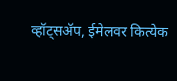व्हॉट्सॲप, ईमेलवर कित्येक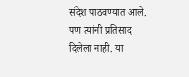संदेश पाठवण्यात आले. पण त्यांनी प्रतिसाद दिलेला नाही. या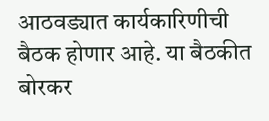आठवड्यात कार्यकारिणीची बैठक होणार आहे. या बैठकीत बोरकर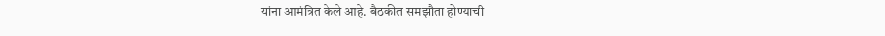यांना आमंत्रित केले आहे. बैठकीत समझौता होण्याची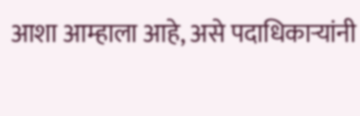आशा आम्हाला आहे, असे पदाधिकाऱ्यांनी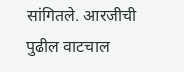सांगितले. आरजीची पुढील वाटचाल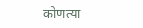कोणत्या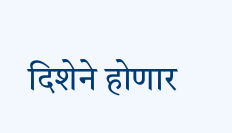दिशेने होणार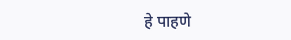हे पाहणे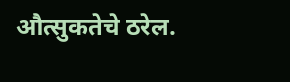औत्सुकतेचे ठरेल.